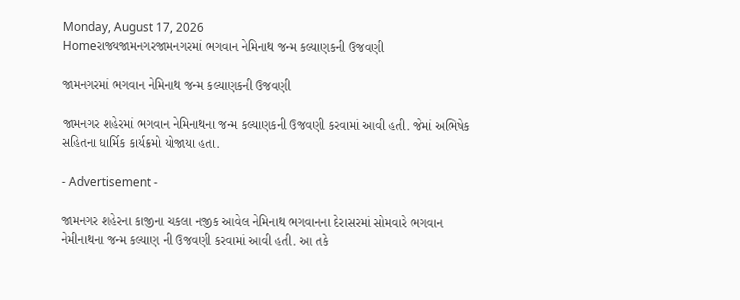Monday, August 17, 2026
Homeરાજ્યજામનગરજામનગરમાં ભગવાન નેમિનાથ જન્મ કલ્યાણકની ઉજવણી

જામનગરમાં ભગવાન નેમિનાથ જન્મ કલ્યાણકની ઉજવણી

જામનગર શહેરમાં ભગવાન નેમિનાથના જન્મ કલ્યાણકની ઉજવણી કરવામાં આવી હતી. જેમાં અભિષેક સહિતના ધાર્મિક કાર્યક્રમો યોજાયા હતા.

- Advertisement -

જામનગર શહેરના કાજીના ચકલા નજીક આવેલ નેમિનાથ ભગવાનના દેરાસરમાં સોમવારે ભગવાન નેમીનાથના જન્મ કલ્યાણ ની ઉજવણી કરવામાં આવી હતી. આ તકે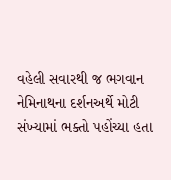વહેલી સવારથી જ ભગવાન નેમિનાથના દર્શનઅર્થે મોટી સંખ્યામાં ભક્તો પહોંચ્યા હતા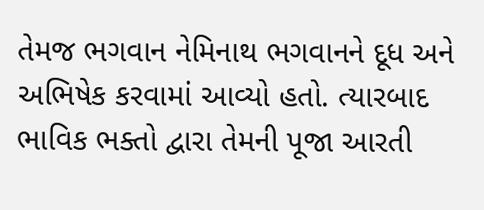તેમજ ભગવાન નેમિનાથ ભગવાનને દૂધ અને અભિષેક કરવામાં આવ્યો હતો. ત્યારબાદ ભાવિક ભક્તો દ્વારા તેમની પૂજા આરતી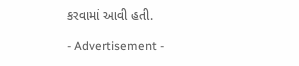કરવામાં આવી હતી.

- Advertisement -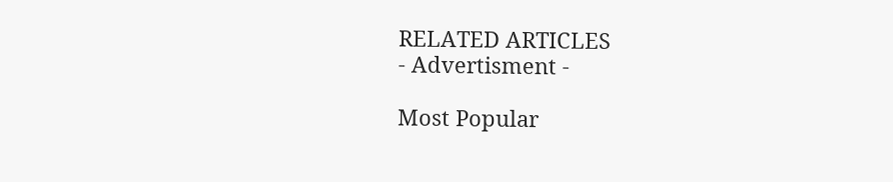RELATED ARTICLES
- Advertisment -

Most Popular